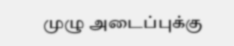முழு அடைப்புக்கு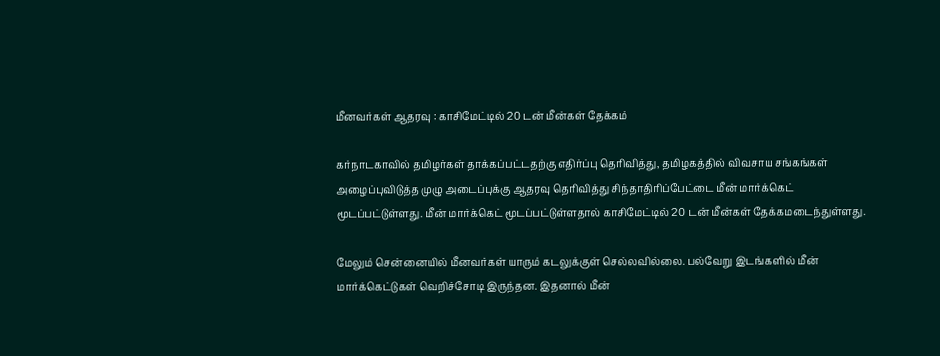மீனவர்கள் ஆதரவு : காசிமேட்டில் 20 டன் மீன்கள் தேக்கம்

கர்நாடகாவில் தமிழர்கள் தாக்கப்பட்டதற்கு எதிர்ப்பு தெரிவித்து, தமிழகத்தில் விவசாய சங்கங்கள் அழைப்புவிடுத்த முழு அடைப்புக்கு ஆதரவு தெரிவித்து சிந்தாதிரிப்பேட்டை மீன் மார்க்கெட் மூடப்பட்டுள்ளது. மீன் மார்க்கெட் மூடப்பட்டுள்ளதால் காசிமேட்டில் 20 டன் மீன்கள் தேக்கமடைந்துள்ளது.

மேலும் சென்னையில் மீனவர்கள் யாரும் கடலுக்குள் செல்லவில்லை. பல்வேறு இடங்களில் மீன் மார்க்கெட்டுகள் வெறிச்சோடி இருந்தன. இதனால் மீன்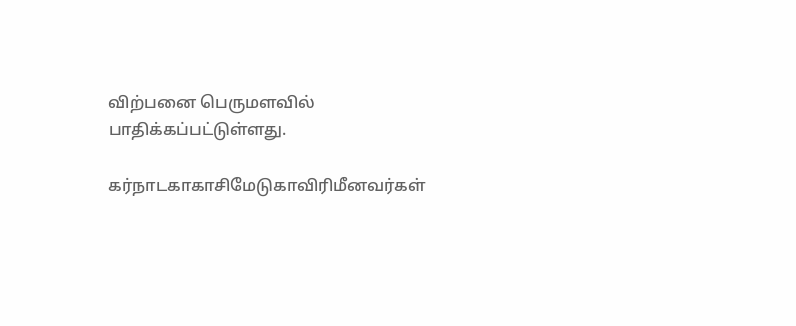விற்பனை பெருமளவில் பாதிக்கப்பட்டுள்ளது.

கர்நாடகாகாசிமேடுகாவிரிமீனவர்கள்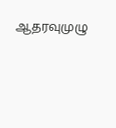ஆதரவுமுழு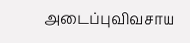அடைப்புவிவசாய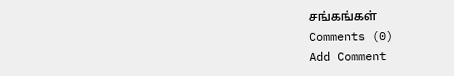சங்கங்கள்
Comments (0)
Add Comment